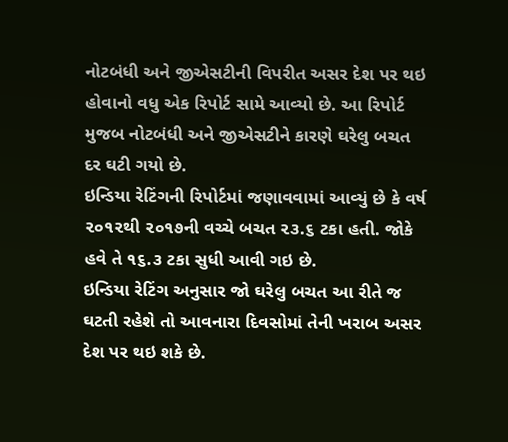નોટબંધી અને જીએસટીની વિપરીત અસર દેશ પર થઇ હોવાનો વધુ એક રિપોર્ટ સામે આવ્યો છે. આ રિપોર્ટ મુજબ નોટબંધી અને જીએસટીને કારણે ઘરેલુ બચત દર ઘટી ગયો છે.
ઇન્ડિયા રેટિંગની રિપોર્ટમાં જણાવવામાં આવ્યું છે કે વર્ષ ૨૦૧૨થી ૨૦૧૭ની વચ્ચે બચત ૨૩.૬ ટકા હતી. જોકે હવે તે ૧૬.૩ ટકા સુધી આવી ગઇ છે.
ઇન્ડિયા રેટિંગ અનુસાર જો ઘરેલુ બચત આ રીતે જ ઘટતી રહેશે તો આવનારા દિવસોમાં તેની ખરાબ અસર દેશ પર થઇ શકે છે.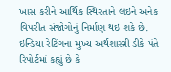ખાસ કરીને આર્થિક સ્થિરતાને લઇને અનેક વિપરીત સંજોગોનું નિર્માણ થઇ શકે છે.
ઇન્ડિયા રેટિંગના મુખ્ય અર્થશાસ્ત્રી ડીકે પંતે રિપોર્ટમાં કહ્યું છે કે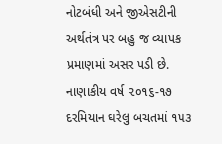નોટબંધી અને જીએસટીની અર્થતંત્ર પર બહુ જ વ્યાપક પ્રમાણમાં અસર પડી છે. નાણાકીય વર્ષ ૨૦૧૬-૧૭ દરમિયાન ઘરેલુ બચતમાં ૧૫૩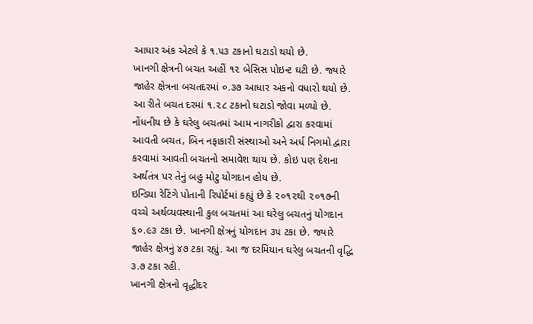આધાર અંક એટલે કે ૧.૫૩ ટકાનો ઘટાડો થયો છે.
ખાનગી ક્ષેત્રની બચત અહીં ૧૨ બેસિસ પોઇન્ટ ઘટી છે. જ્યારે જાહેર ક્ષેત્રના બચતદરમાં ૦.૩૭ આધાર અંકનો વધારો થયો છે. આ રીતે બચત દરમાં ૧.૨૮ ટકાનો ઘટાડો જોવા મળ્યો છે.
નોંધનીય છે કે ઘરેલુ બચતમાં આમ નાગરીકો દ્વારા કરવામાં આવતી બચત, બિન નફાકારી સંસ્થાઓ અને અર્ધ નિગમો દ્વારા કરવામાં આવતી બચતનો સમાવેશ થાય છે. કોઇ પણ દેશના અર્થતંત્ર પર તેનું બહુ મોટુ યોગદાન હોય છે.
ઇન્ડિયા રેટિંગે પોતાની રિપોર્ટમાં કહ્યું છે કે ૨૦૧૨થી ૨૦૧૭ની વચ્ચે અર્થવ્યવસ્થાની કુલ બચતમાં આ ઘરેલુ બચતનું યોગદાન ૬૦.૯૩ ટકા છે. ખાનગી ક્ષેત્રનું યોગદાન ૩૫ ટકા છે. જ્યારે જાહેર ક્ષેત્રનું ૪૭ ટકા રહ્યું. આ જ દરમિયાન ઘરેલુ બચતની વૃદ્ધિ ૩.૭ ટકા રહી.
ખાનગી ક્ષેત્રનો વૃદ્ધીદર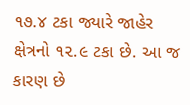૧૭.૪ ટકા જ્યારે જાહેર ક્ષેત્રનો ૧૨.૯ ટકા છે. આ જ કારણ છે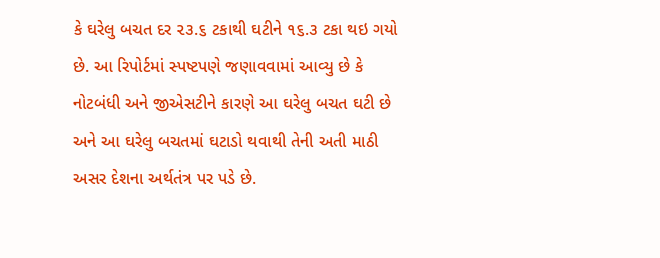કે ઘરેલુ બચત દર ૨૩.૬ ટકાથી ઘટીને ૧૬.૩ ટકા થઇ ગયો છે. આ રિપોર્ટમાં સ્પષ્ટપણે જણાવવામાં આવ્યુ છે કે નોટબંધી અને જીએસટીને કારણે આ ઘરેલુ બચત ઘટી છે અને આ ઘરેલુ બચતમાં ઘટાડો થવાથી તેની અતી માઠી અસર દેશના અર્થતંત્ર પર પડે છે.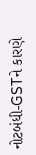નોટબંધી-GSTને કારણે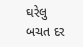ઘરેલુ બચત દર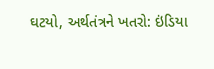ઘટયો, અર્થતંત્રને ખતરો: ઇંડિયા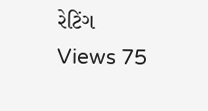રેટિંગ
Views 75